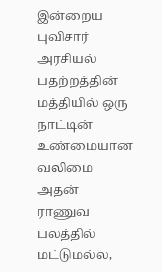இன்றைய புவிசார் அரசியல் பதற்றத்தின் மத்தியில் ஒரு நாட்டின் உண்மையான வலிமை அதன் ராணுவ பலத்தில் மட்டுமல்ல,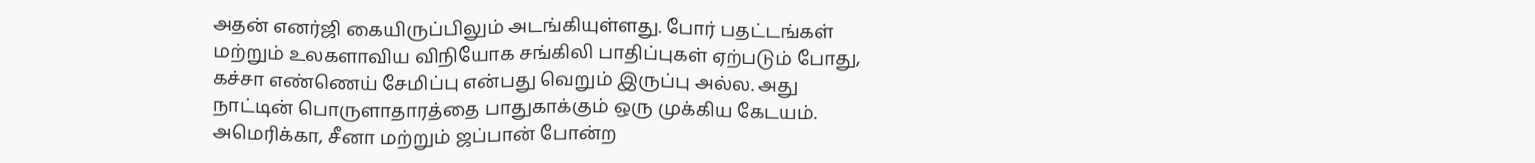அதன் எனர்ஜி கையிருப்பிலும் அடங்கியுள்ளது. போர் பதட்டங்கள் மற்றும் உலகளாவிய விநியோக சங்கிலி பாதிப்புகள் ஏற்படும் போது, கச்சா எண்ணெய் சேமிப்பு என்பது வெறும் இருப்பு அல்ல. அது நாட்டின் பொருளாதாரத்தை பாதுகாக்கும் ஒரு முக்கிய கேடயம்.
அமெரிக்கா, சீனா மற்றும் ஜப்பான் போன்ற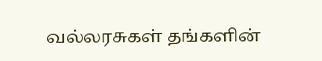வல்லரசுகள் தங்களின்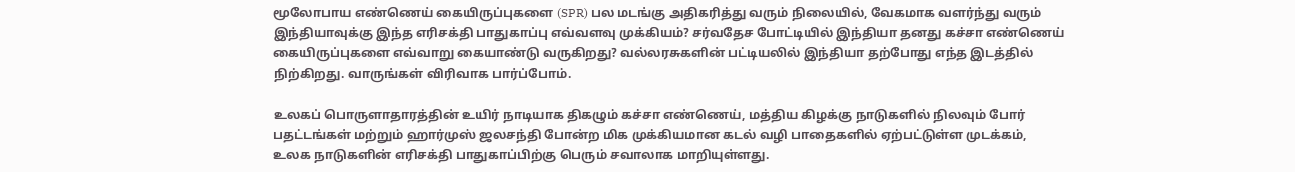மூலோபாய எண்ணெய் கையிருப்புகளை (SPR) பல மடங்கு அதிகரித்து வரும் நிலையில், வேகமாக வளர்ந்து வரும் இந்தியாவுக்கு இந்த எரிசக்தி பாதுகாப்பு எவ்வளவு முக்கியம்? சர்வதேச போட்டியில் இந்தியா தனது கச்சா எண்ணெய் கையிருப்புகளை எவ்வாறு கையாண்டு வருகிறது? வல்லரசுகளின் பட்டியலில் இந்தியா தற்போது எந்த இடத்தில் நிற்கிறது. வாருங்கள் விரிவாக பார்ப்போம்.

உலகப் பொருளாதாரத்தின் உயிர் நாடியாக திகழும் கச்சா எண்ணெய், மத்திய கிழக்கு நாடுகளில் நிலவும் போர் பதட்டங்கள் மற்றும் ஹார்முஸ் ஜலசந்தி போன்ற மிக முக்கியமான கடல் வழி பாதைகளில் ஏற்பட்டுள்ள முடக்கம், உலக நாடுகளின் எரிசக்தி பாதுகாப்பிற்கு பெரும் சவாலாக மாறியுள்ளது.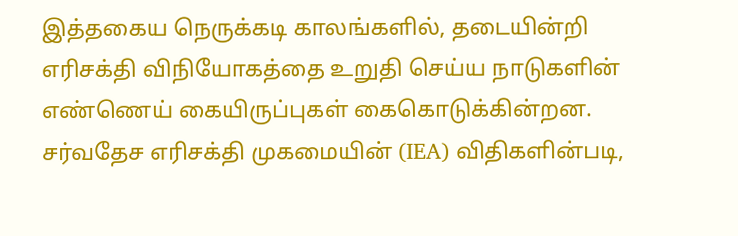இத்தகைய நெருக்கடி காலங்களில், தடையின்றி எரிசக்தி விநியோகத்தை உறுதி செய்ய நாடுகளின் எண்ணெய் கையிருப்புகள் கைகொடுக்கின்றன.
சர்வதேச எரிசக்தி முகமையின் (IEA) விதிகளின்படி,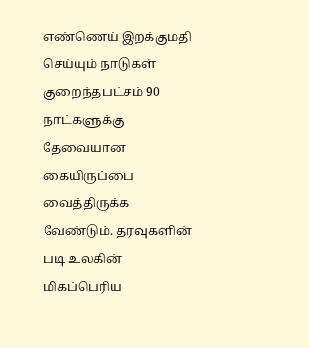எண்ணெய் இறக்குமதி செய்யும் நாடுகள் குறைந்தபட்சம் 90 நாட்களுக்கு தேவையான கையிருப்பை வைத்திருக்க வேண்டும். தரவுகளின் படி உலகின் மிகப்பெரிய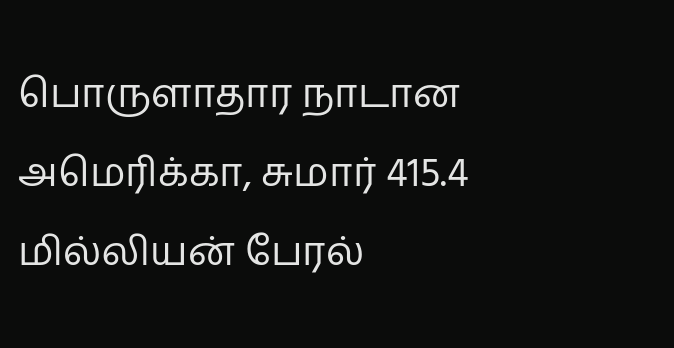பொருளாதார நாடான அமெரிக்கா, சுமார் 415.4 மில்லியன் பேரல்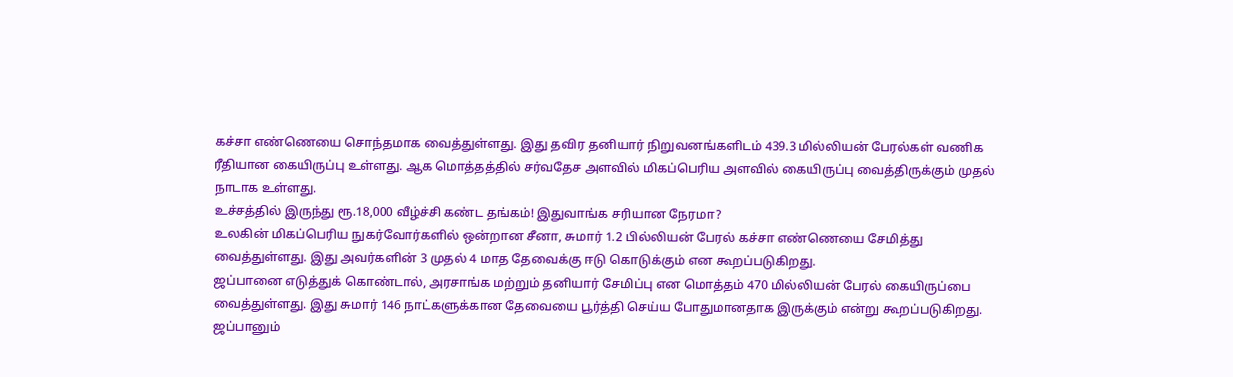கச்சா எண்ணெயை சொந்தமாக வைத்துள்ளது. இது தவிர தனியார் நிறுவனங்களிடம் 439.3 மில்லியன் பேரல்கள் வணிக ரீதியான கையிருப்பு உள்ளது. ஆக மொத்தத்தில் சர்வதேச அளவில் மிகப்பெரிய அளவில் கையிருப்பு வைத்திருக்கும் முதல் நாடாக உள்ளது.
உச்சத்தில் இருந்து ரூ.18,000 வீழ்ச்சி கண்ட தங்கம்! இதுவாங்க சரியான நேரமா?
உலகின் மிகப்பெரிய நுகர்வோர்களில் ஒன்றான சீனா, சுமார் 1.2 பில்லியன் பேரல் கச்சா எண்ணெயை சேமித்து வைத்துள்ளது. இது அவர்களின் 3 முதல் 4 மாத தேவைக்கு ஈடு கொடுக்கும் என கூறப்படுகிறது.
ஜப்பானை எடுத்துக் கொண்டால், அரசாங்க மற்றும் தனியார் சேமிப்பு என மொத்தம் 470 மில்லியன் பேரல் கையிருப்பை வைத்துள்ளது. இது சுமார் 146 நாட்களுக்கான தேவையை பூர்த்தி செய்ய போதுமானதாக இருக்கும் என்று கூறப்படுகிறது. ஜப்பானும்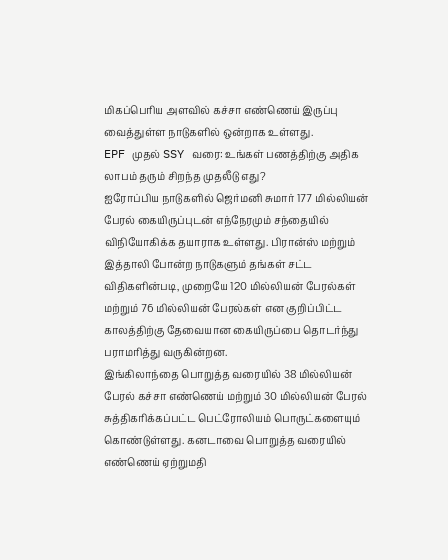மிகப்பெரிய அளவில் கச்சா எண்ணெய் இருப்பு வைத்துள்ள நாடுகளில் ஒன்றாக உள்ளது.
EPF முதல் SSY வரை: உங்கள் பணத்திற்கு அதிக லாபம் தரும் சிறந்த முதலீடு எது?
ஐரோப்பிய நாடுகளில் ஜெர்மனி சுமார் 177 மில்லியன் பேரல் கையிருப்புடன் எந்நேரமும் சந்தையில் விநியோகிக்க தயாராக உள்ளது. பிரான்ஸ் மற்றும் இத்தாலி போன்ற நாடுகளும் தங்கள் சட்ட விதிகளின்படி, முறையே 120 மில்லியன் பேரல்கள் மற்றும் 76 மில்லியன் பேரல்கள் என குறிப்பிட்ட காலத்திற்கு தேவையான கையிருப்பை தொடர்ந்து பராமரித்து வருகின்றன.
இங்கிலாந்தை பொறுத்த வரையில் 38 மில்லியன் பேரல் கச்சா எண்ணெய் மற்றும் 30 மில்லியன் பேரல் சுத்திகரிக்கப்பட்ட பெட்ரோலியம் பொருட்களையும் கொண்டுள்ளது. கனடாவை பொறுத்த வரையில் எண்ணெய் ஏற்றுமதி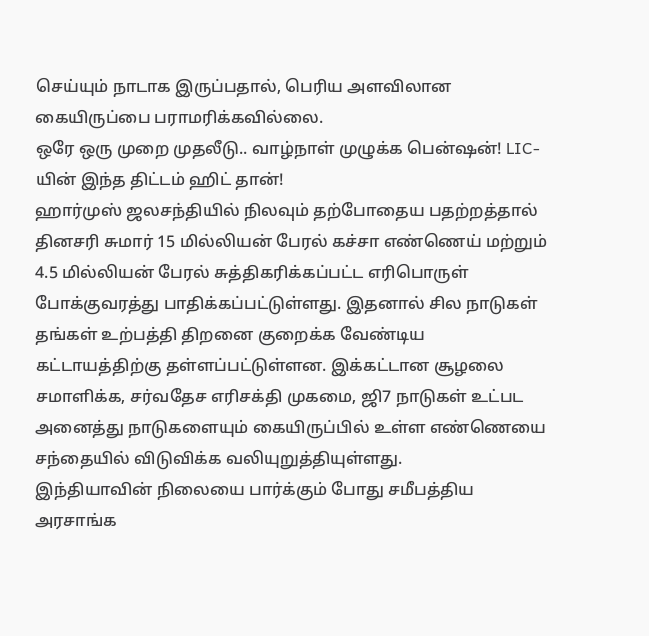செய்யும் நாடாக இருப்பதால், பெரிய அளவிலான கையிருப்பை பராமரிக்கவில்லை.
ஒரே ஒரு முறை முதலீடு.. வாழ்நாள் முழுக்க பென்ஷன்! LIC-யின் இந்த திட்டம் ஹிட் தான்!
ஹார்முஸ் ஜலசந்தியில் நிலவும் தற்போதைய பதற்றத்தால் தினசரி சுமார் 15 மில்லியன் பேரல் கச்சா எண்ணெய் மற்றும் 4.5 மில்லியன் பேரல் சுத்திகரிக்கப்பட்ட எரிபொருள் போக்குவரத்து பாதிக்கப்பட்டுள்ளது. இதனால் சில நாடுகள் தங்கள் உற்பத்தி திறனை குறைக்க வேண்டிய கட்டாயத்திற்கு தள்ளப்பட்டுள்ளன. இக்கட்டான சூழலை சமாளிக்க, சர்வதேச எரிசக்தி முகமை, ஜி7 நாடுகள் உட்பட அனைத்து நாடுகளையும் கையிருப்பில் உள்ள எண்ணெயை சந்தையில் விடுவிக்க வலியுறுத்தியுள்ளது.
இந்தியாவின் நிலையை பார்க்கும் போது சமீபத்திய அரசாங்க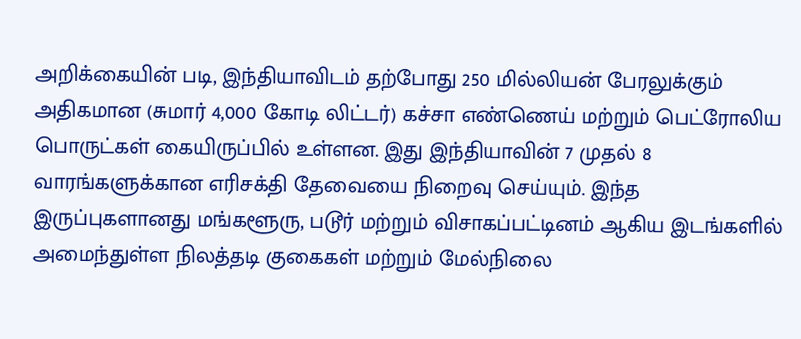அறிக்கையின் படி, இந்தியாவிடம் தற்போது 250 மில்லியன் பேரலுக்கும் அதிகமான (சுமார் 4,000 கோடி லிட்டர்) கச்சா எண்ணெய் மற்றும் பெட்ரோலிய பொருட்கள் கையிருப்பில் உள்ளன. இது இந்தியாவின் 7 முதல் 8 வாரங்களுக்கான எரிசக்தி தேவையை நிறைவு செய்யும். இந்த இருப்புகளானது மங்களூரு, படூர் மற்றும் விசாகப்பட்டினம் ஆகிய இடங்களில் அமைந்துள்ள நிலத்தடி குகைகள் மற்றும் மேல்நிலை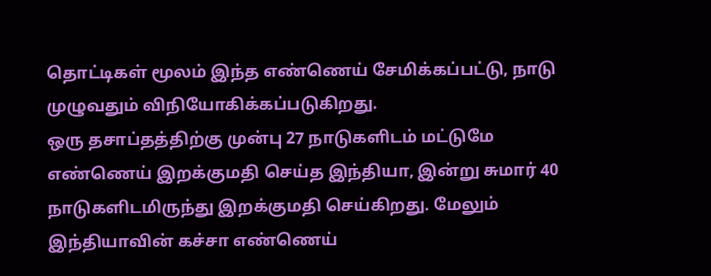தொட்டிகள் மூலம் இந்த எண்ணெய் சேமிக்கப்பட்டு, நாடு முழுவதும் விநியோகிக்கப்படுகிறது.
ஒரு தசாப்தத்திற்கு முன்பு 27 நாடுகளிடம் மட்டுமே எண்ணெய் இறக்குமதி செய்த இந்தியா, இன்று சுமார் 40 நாடுகளிடமிருந்து இறக்குமதி செய்கிறது. மேலும் இந்தியாவின் கச்சா எண்ணெய்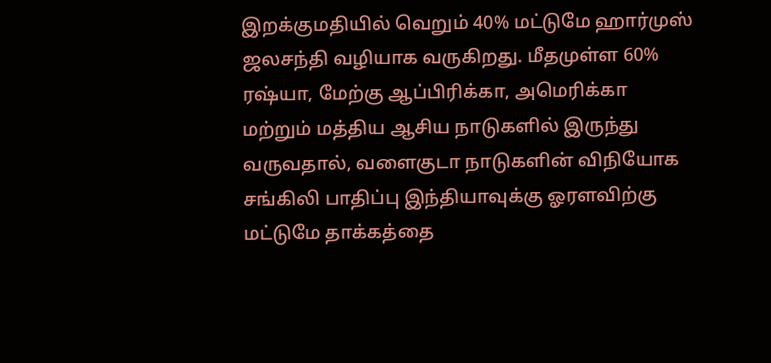இறக்குமதியில் வெறும் 40% மட்டுமே ஹார்முஸ் ஜலசந்தி வழியாக வருகிறது. மீதமுள்ள 60% ரஷ்யா, மேற்கு ஆப்பிரிக்கா, அமெரிக்கா மற்றும் மத்திய ஆசிய நாடுகளில் இருந்து வருவதால், வளைகுடா நாடுகளின் விநியோக சங்கிலி பாதிப்பு இந்தியாவுக்கு ஓரளவிற்கு மட்டுமே தாக்கத்தை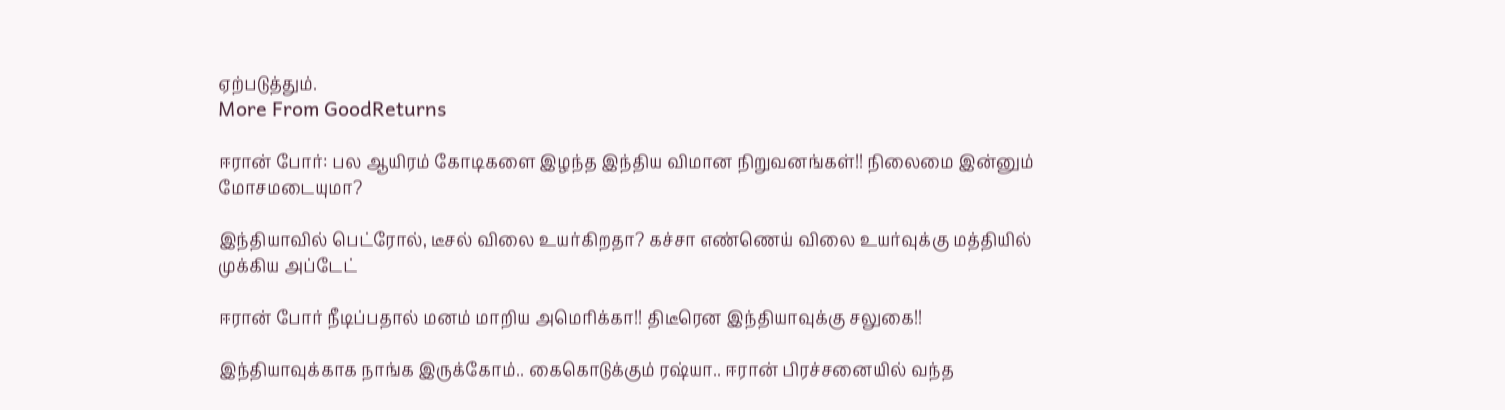ஏற்படுத்தும்.
More From GoodReturns

ஈரான் போர்: பல ஆயிரம் கோடிகளை இழந்த இந்திய விமான நிறுவனங்கள்!! நிலைமை இன்னும் மோசமடையுமா?

இந்தியாவில் பெட்ரோல், டீசல் விலை உயர்கிறதா? கச்சா எண்ணெய் விலை உயர்வுக்கு மத்தியில் முக்கிய அப்டேட்

ஈரான் போர் நீடிப்பதால் மனம் மாறிய அமெரிக்கா!! திடீரென இந்தியாவுக்கு சலுகை!!

இந்தியாவுக்காக நாங்க இருக்கோம்.. கைகொடுக்கும் ரஷ்யா.. ஈரான் பிரச்சனையில் வந்த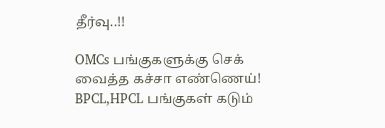தீர்வு..!!

OMCs பங்குகளுக்கு செக் வைத்த கச்சா எண்ணெய்! BPCL,HPCL பங்குகள் கடும்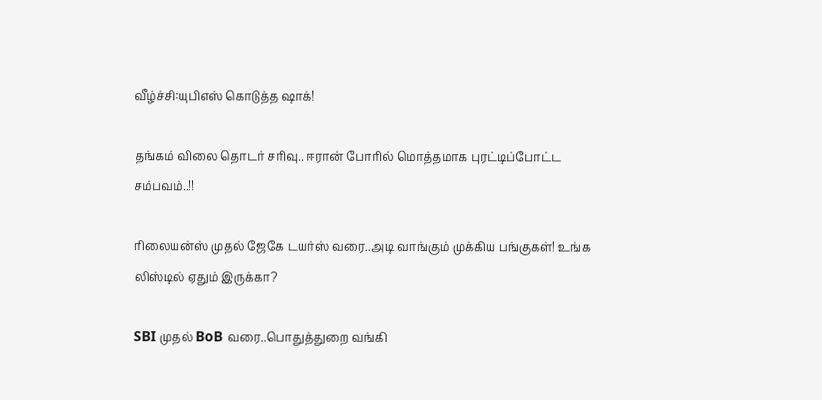வீழ்ச்சி:யுபிஎஸ் கொடுத்த ஷாக்!

தங்கம் விலை தொடர் சரிவு.. ஈரான் போரில் மொத்தமாக புரட்டிப்போட்ட சம்பவம்..!!

ரிலையன்ஸ் முதல் ஜேகே டயர்ஸ் வரை..அடி வாங்கும் முக்கிய பங்குகள்! உங்க லிஸ்டில் ஏதும் இருக்கா?

SBI முதல் BoB வரை..பொதுத்துறை வங்கி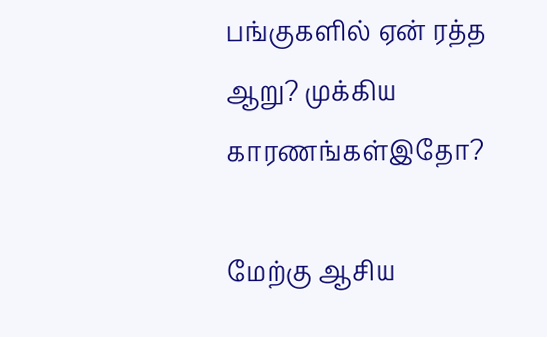பங்குகளில் ஏன் ரத்த ஆறு? முக்கிய காரணங்கள்இதோ?

மேற்கு ஆசிய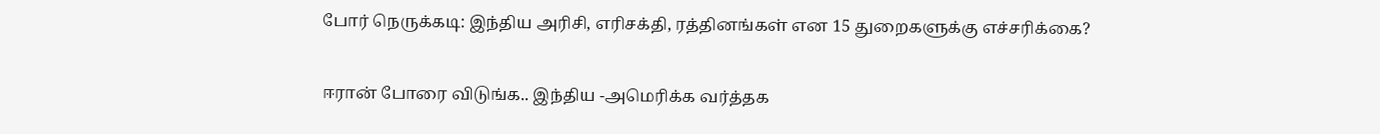போர் நெருக்கடி: இந்திய அரிசி, எரிசக்தி, ரத்தினங்கள் என 15 துறைகளுக்கு எச்சரிக்கை?

ஈரான் போரை விடுங்க.. இந்திய -அமெரிக்க வர்த்தக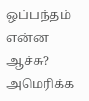ஒப்பந்தம் என்ன ஆச்சு? அமெரிக்க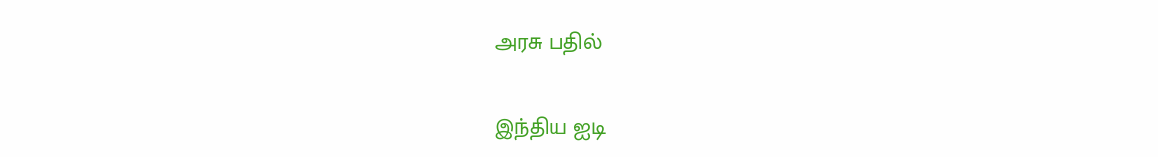அரசு பதில்

இந்திய ஐடி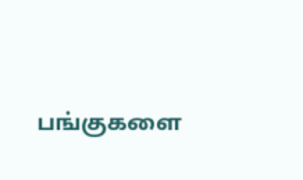பங்குகளை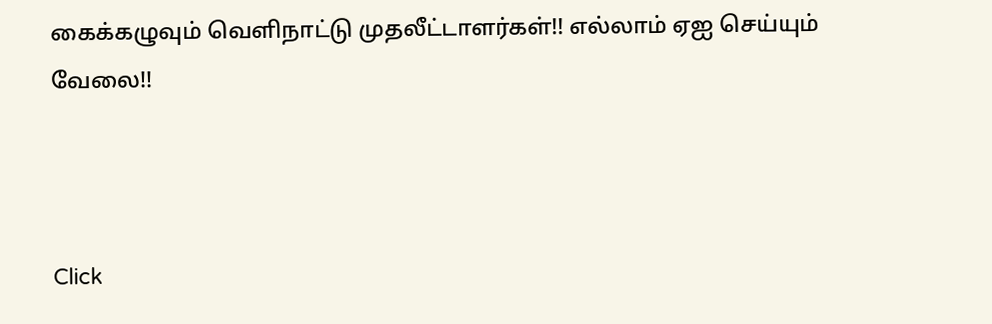கைக்கழுவும் வெளிநாட்டு முதலீட்டாளர்கள்!! எல்லாம் ஏஐ செய்யும் வேலை!!



Click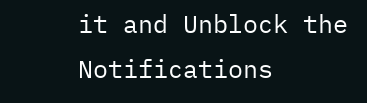it and Unblock the Notifications